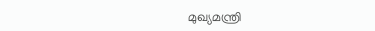മുഖ്യമന്ത്രി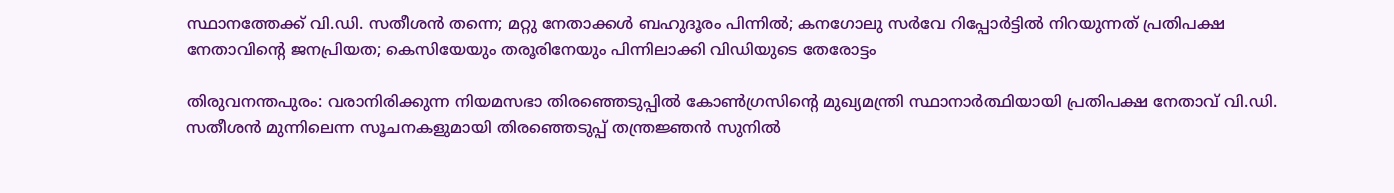സ്ഥാനത്തേക്ക് വി.ഡി. സതീശന്‍ തന്നെ; മറ്റു നേതാക്കള്‍ ബഹുദൂരം പിന്നില്‍; കനഗോലു സര്‍വേ റിപ്പോര്‍ട്ടില്‍ നിറയുന്നത് പ്രതിപക്ഷ നേതാവിന്റെ ജനപ്രിയത; കെസിയേയും തരൂരിനേയും പിന്നിലാക്കി വിഡിയുടെ തേരോട്ടം

തിരുവനന്തപുരം: വരാനിരിക്കുന്ന നിയമസഭാ തിരഞ്ഞെടുപ്പിൽ കോൺഗ്രസിന്റെ മുഖ്യമന്ത്രി സ്ഥാനാർത്ഥിയായി പ്രതിപക്ഷ നേതാവ് വി.ഡി. സതീശൻ മുന്നിലെന്ന സൂചനകളുമായി തിരഞ്ഞെടുപ്പ് തന്ത്രജ്ഞൻ സുനിൽ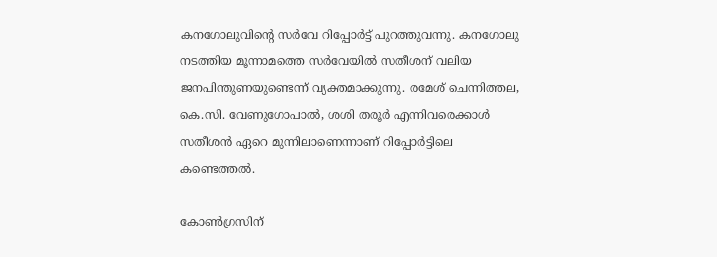കനഗോലുവിന്റെ സർവേ റിപ്പോർട്ട് പുറത്തുവന്നു. കനഗോലു നടത്തിയ മൂന്നാമത്തെ സർവേയിൽ സതീശന് വലിയ ജനപിന്തുണയുണ്ടെന്ന് വ്യക്തമാക്കുന്നു. രമേശ് ചെന്നിത്തല, കെ.സി. വേണുഗോപാൽ, ശശി തരൂർ എന്നിവരെക്കാൾ സതീശൻ ഏറെ മുന്നിലാണെന്നാണ് റിപ്പോർട്ടിലെ കണ്ടെത്തൽ.

കോൺഗ്രസിന്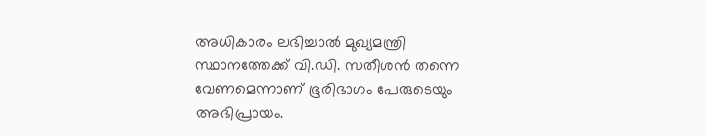അധികാരം ലഭിച്ചാൽ മുഖ്യമന്ത്രി സ്ഥാനത്തേക്ക് വി.ഡി. സതീശൻ തന്നെ വേണമെന്നാണ് ഭൂരിഭാഗം പേരുടെയും അഭിപ്രായം.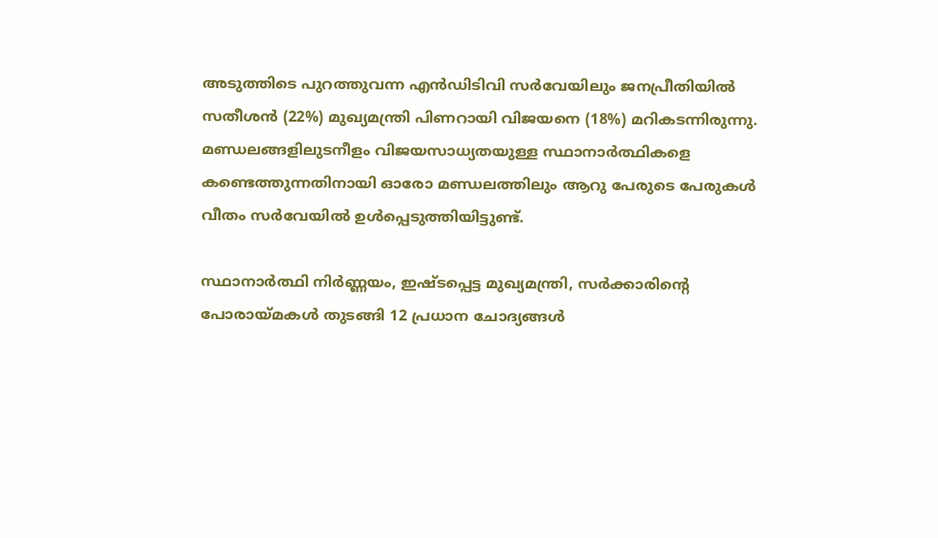അടുത്തിടെ പുറത്തുവന്ന എൻഡിടിവി സർവേയിലും ജനപ്രീതിയിൽ സതീശൻ (22%) മുഖ്യമന്ത്രി പിണറായി വിജയനെ (18%) മറികടന്നിരുന്നു. മണ്ഡലങ്ങളിലുടനീളം വിജയസാധ്യതയുള്ള സ്ഥാനാർത്ഥികളെ കണ്ടെത്തുന്നതിനായി ഓരോ മണ്ഡലത്തിലും ആറു പേരുടെ പേരുകൾ വീതം സർവേയിൽ ഉൾപ്പെടുത്തിയിട്ടുണ്ട്.

സ്ഥാനാർത്ഥി നിർണ്ണയം, ഇഷ്ടപ്പെട്ട മുഖ്യമന്ത്രി, സർക്കാരിന്റെ പോരായ്മകൾ തുടങ്ങി 12 പ്രധാന ചോദ്യങ്ങൾ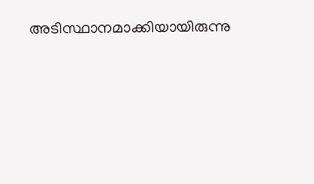അടിസ്ഥാനമാക്കിയായിരുന്നു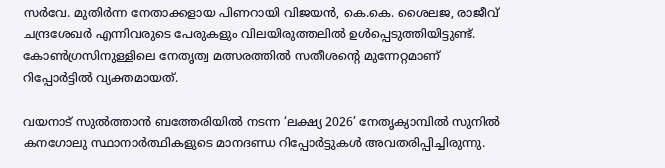സർവേ. മുതിർന്ന നേതാക്കളായ പിണറായി വിജയൻ, കെ.കെ. ശൈലജ, രാജീവ് ചന്ദ്രശേഖർ എന്നിവരുടെ പേരുകളും വിലയിരുത്തലിൽ ഉൾപ്പെടുത്തിയിട്ടുണ്ട്. കോൺഗ്രസിനുള്ളിലെ നേതൃത്വ മത്സരത്തിൽ സതീശന്റെ മുന്നേറ്റമാണ് റിപ്പോർട്ടിൽ വ്യക്തമായത്.

വയനാട് സുൽത്താൻ ബത്തേരിയിൽ നടന്ന ‘ലക്ഷ്യ 2026’ നേതൃക്യാമ്പിൽ സുനിൽ കനഗോലു സ്ഥാനാർത്ഥികളുടെ മാനദണ്ഡ റിപ്പോർട്ടുകൾ അവതരിപ്പിച്ചിരുന്നു.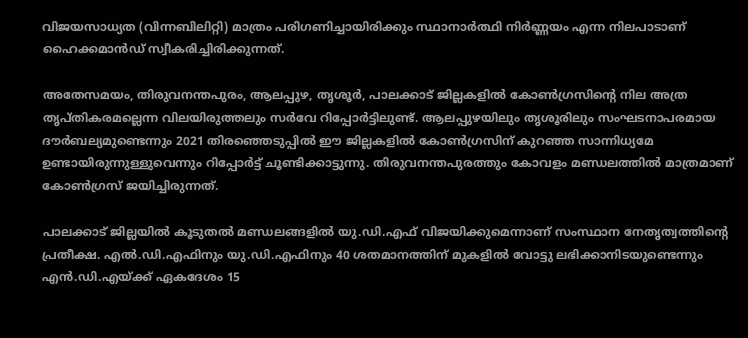വിജയസാധ്യത (വിന്നബിലിറ്റി) മാത്രം പരിഗണിച്ചായിരിക്കും സ്ഥാനാർത്ഥി നിർണ്ണയം എന്ന നിലപാടാണ് ഹൈക്കമാൻഡ് സ്വീകരിച്ചിരിക്കുന്നത്.

അതേസമയം, തിരുവനന്തപുരം, ആലപ്പുഴ, തൃശൂർ, പാലക്കാട് ജില്ലകളിൽ കോൺഗ്രസിന്റെ നില അത്ര തൃപ്തികരമല്ലെന്ന വിലയിരുത്തലും സർവേ റിപ്പോർട്ടിലുണ്ട്. ആലപ്പുഴയിലും തൃശൂരിലും സംഘടനാപരമായ ദൗർബല്യമുണ്ടെന്നും 2021 തിരഞ്ഞെടുപ്പിൽ ഈ ജില്ലകളിൽ കോൺഗ്രസിന് കുറഞ്ഞ സാന്നിധ്യമേ ഉണ്ടായിരുന്നുള്ളുവെന്നും റിപ്പോർട്ട് ചൂണ്ടിക്കാട്ടുന്നു. തിരുവനന്തപുരത്തും കോവളം മണ്ഡലത്തിൽ മാത്രമാണ് കോൺഗ്രസ് ജയിച്ചിരുന്നത്.

പാലക്കാട് ജില്ലയിൽ കൂടുതൽ മണ്ഡലങ്ങളിൽ യു.ഡി.എഫ് വിജയിക്കുമെന്നാണ് സംസ്ഥാന നേതൃത്വത്തിന്റെ പ്രതീക്ഷ. എൽ.ഡി.എഫിനും യു.ഡി.എഫിനും 40 ശതമാനത്തിന് മുകളിൽ വോട്ടു ലഭിക്കാനിടയുണ്ടെന്നും എൻ.ഡി.എയ്ക്ക് ഏകദേശം 15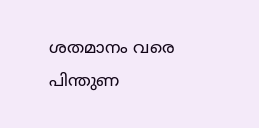ശതമാനം വരെ പിന്തുണ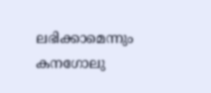ലഭിക്കാമെന്നും കനഗോലു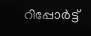റിപ്പോർട്ട്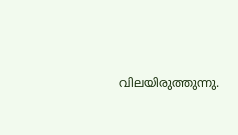വിലയിരുത്തുന്നു.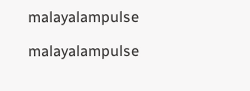malayalampulse

malayalampulse